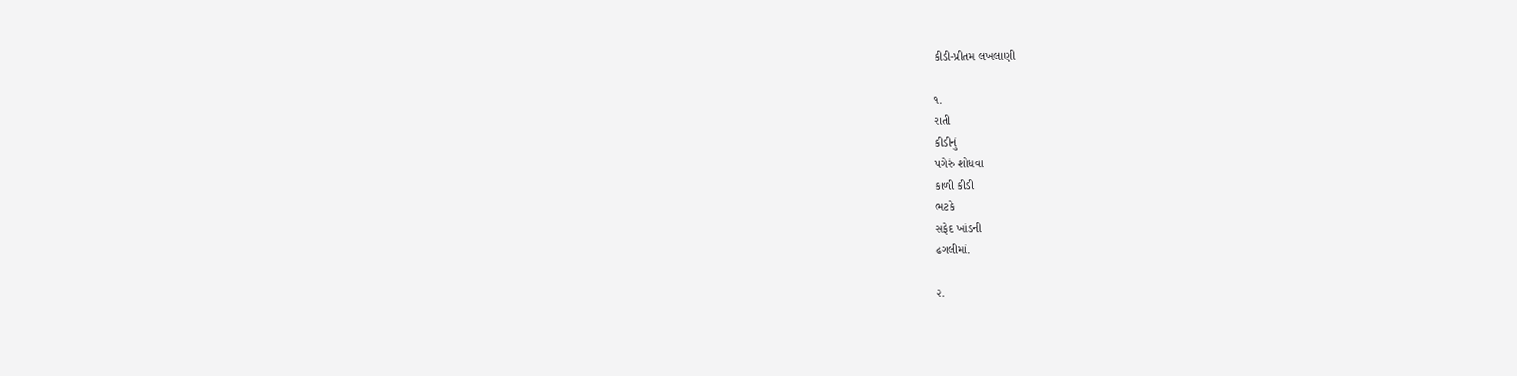કીડી-પ્રીતમ લખલાણી

૧.
રાતી
કીડીનું
પગેરું શોધવા
કાળી કીડી
ભટકે
સફેદ ખાંડની
ઢગલીમાં.

૨.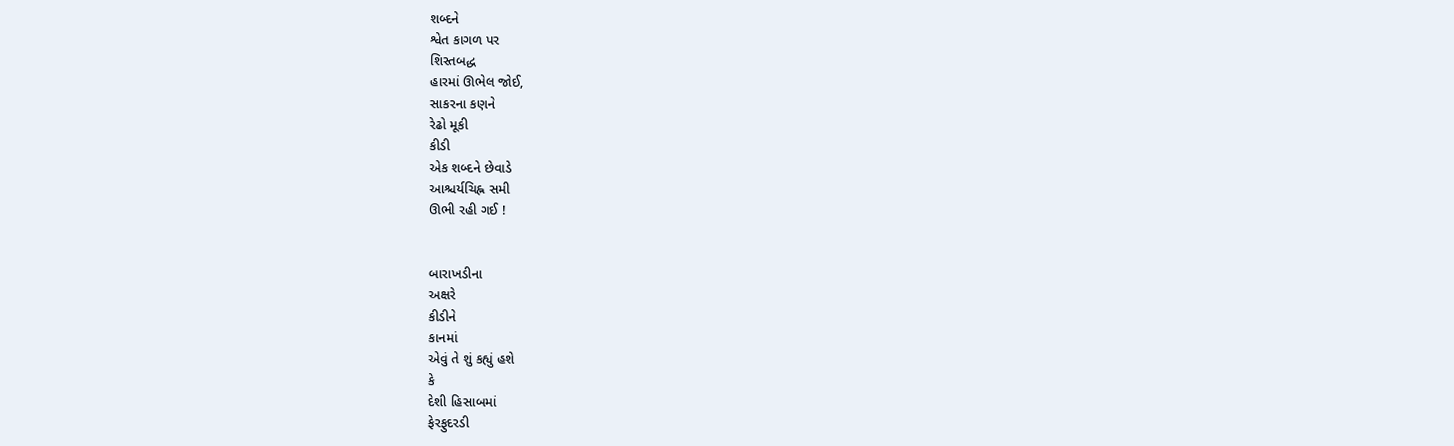શબ્દને
શ્વેત કાગળ પર
શિસ્તબદ્ધ
હારમાં ઊભેલ જોઈ,
સાકરના કણને
રેઢો મૂકી
કીડી
એક શબ્દને છેવાડે
આશ્ચર્યચિહ્ન સમી
ઊભી રહી ગઈ !


બારાખડીના
અક્ષરે
કીડીને
કાનમાં
એવું તે શું કહ્યું હશે
કે
દેશી હિસાબમાં
ફેરફુદરડી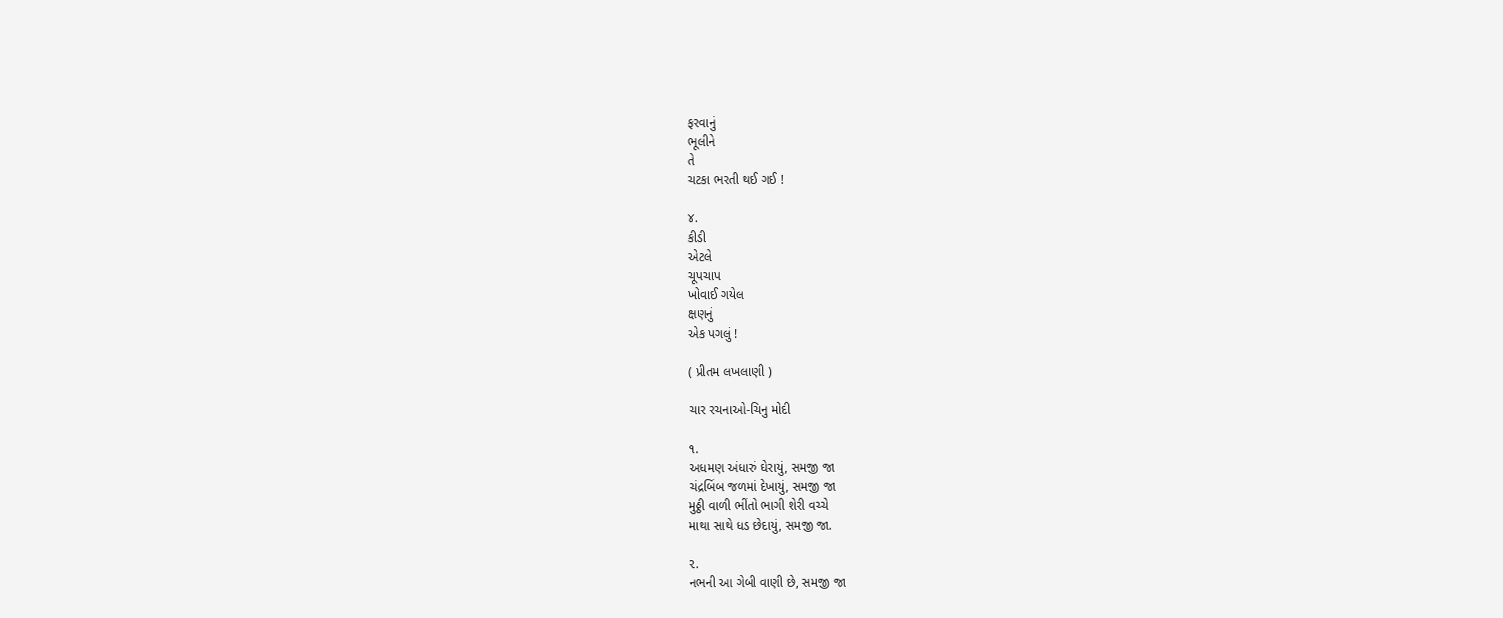ફરવાનું
ભૂલીને
તે
ચટકા ભરતી થઈ ગઈ !

૪.
કીડી
એટલે
ચૂપચાપ
ખોવાઈ ગયેલ
ક્ષણનું
એક પગલું !

( પ્રીતમ લખલાણી )

ચાર રચનાઓ-ચિનુ મોદી

૧.
અધમણ અંધારું ઘેરાયું, સમજી જા
ચંદ્રબિંબ જળમાં દેખાયું, સમજી જા
મુઠ્ઠી વાળી ભીંતો ભાગી શેરી વચ્ચે
માથા સાથે ધડ છેદાયું, સમજી જા.

૨.
નભની આ ગેબી વાણી છે, સમજી જા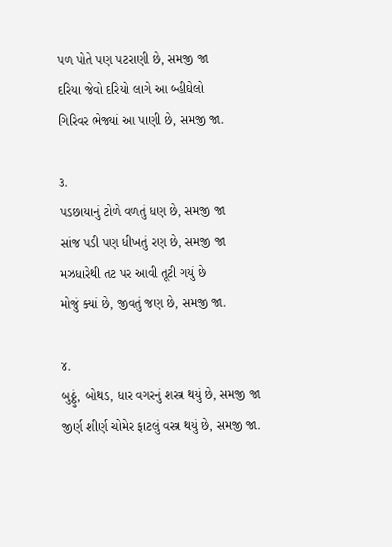પળ પોતે પણ પટરાણી છે, સમજી જા
દરિયા જેવો દરિયો લાગે આ બ્હીઘેલો
ગિરિવર ભેજ્યાં આ પાણી છે, સમજી જા.

૩.
પડછાયાનું ટોળે વળતું ધણ છે, સમજી જા
સાંજ પડી પણ ધીખતું રણ છે, સમજી જા
મઝધારેથી તટ પર આવી તૂટી ગયું છે
મોજું ક્યાં છે, જીવતું જણ છે, સમજી જા.

૪.
બુઠ્ઠું, બોથડ, ધાર વગરનું શસ્ત્ર થયું છે, સમજી જા
જીર્ણ શીર્ણ ચોમેર ફાટલું વસ્ત્ર થયું છે, સમજી જા.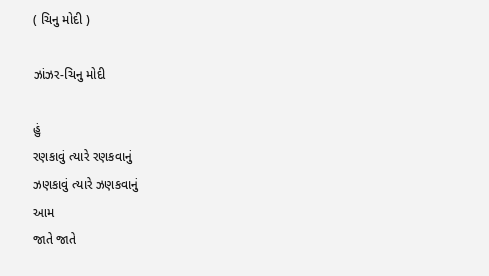( ચિનુ મોદી )

ઝાંઝર-ચિનુ મોદી

હું
રણકાવું ત્યારે રણકવાનું
ઝણકાવું ત્યારે ઝણકવાનું
આમ
જાતે જાતે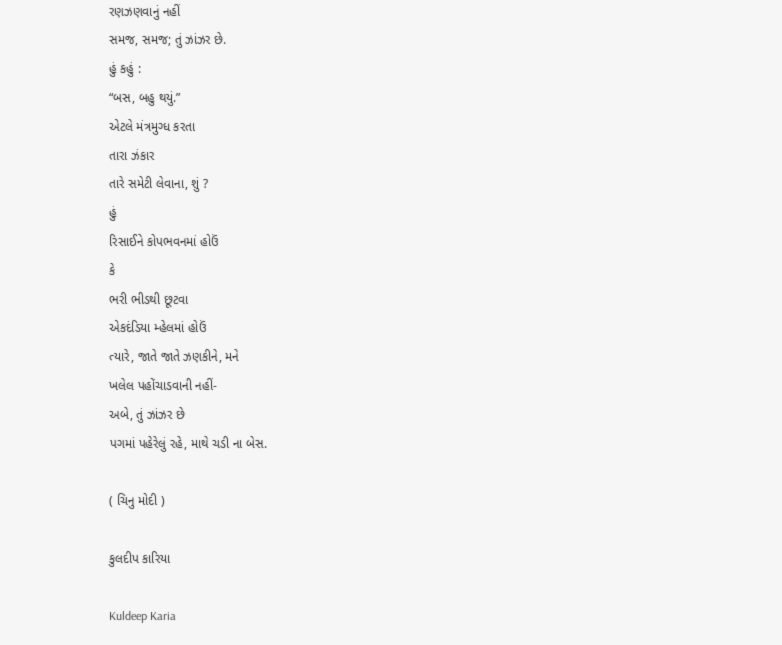રણઝણવાનું નહીં
સમજ, સમજ; તું ઝાંઝર છે.
હું કહું :
“બસ, બહુ થયું.”
એટલે મંત્રમુગ્ધ કરતા
તારા ઝંકાર
તારે સમેટી લેવાના, શું ?
હું
રિસાઈને કોપભવનમાં હોઉં
કે
ભરી ભીડથી છૂટવા
એકદંડિયા મ્હેલમાં હોઉં
ત્યારે, જાતે જાતે ઝણકીને, મને
ખલેલ પહોંચાડવાની નહીં-
અબે, તું ઝાંઝર છે
પગમાં પહેરેલું રહે, માથે ચડી ના બેસ.

( ચિનુ મોદી )

કુલદીપ કારિયા

Kuldeep Karia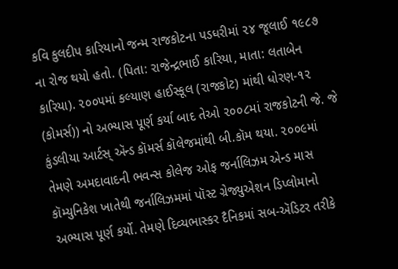કવિ કુલદીપ કારિયાનો જન્મ રાજકોટના પડધરીમાં ૨૪ જૂલાઈ ૧૯૮૭ ના રોજ થયો હતો. (પિતા: રાજેન્દ્રભાઈ કારિયા, માતા: લતાબેન કારિયા). ૨૦૦૫માં કલ્યાણ હાઈસ્કૂલ (રાજકોટ) માંથી ધોરણ-૧૨ (કોમર્સ)) નો અભ્યાસ પૂર્ણ કર્યા બાદ તેઓ ૨૦૦૮માં રાજકોટની જે. જે કુંડલીયા આર્ટસ્ ઍન્ડ કૉમર્સ કૉલેજમાંથી બી.કૉમ થયા. ૨૦૦૯માં તેમણે અમદાવાદની ભવન્સ કોલેજ ઓફ જર્નાલિઝમ એન્ડ માસ કૉમ્યુનિકેશ ખાતેથી જર્નાલિઝમમાં પૉસ્ટ ગ્રેજ્યુએશન ડિપ્લોમાનો અભ્યાસ પૂર્ણ કર્યો. તેમણે દિવ્યભાસ્કર દૈનિકમાં સબ-ઍડિટર તરીકે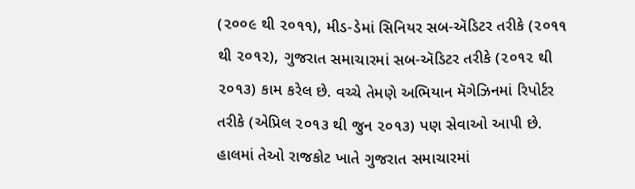(૨૦૦૯ થી ૨૦૧૧), મીડ-ડેમાં સિનિયર સબ-ઍડિટર તરીકે (૨૦૧૧ થી ૨૦૧૨), ગુજરાત સમાચારમાં સબ-ઍડિટર તરીકે (૨૦૧૨ થી ૨૦૧૩) કામ કરેલ છે. વચ્ચે તેમણે અભિયાન મૅગેઝિનમાં રિપોર્ટર તરીકે (એપ્રિલ ૨૦૧૩ થી જુન ૨૦૧૩) પણ સેવાઓ આપી છે. હાલમાં તેઓ રાજકોટ ખાતે ગુજરાત સમાચારમાં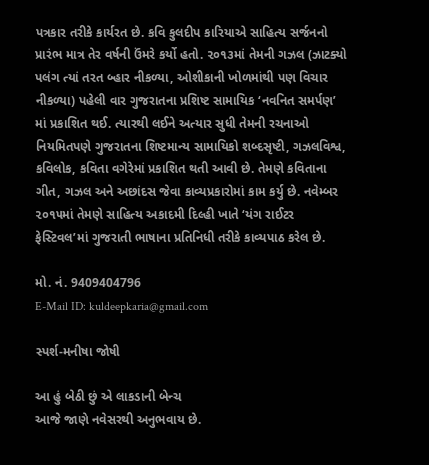પત્રકાર તરીકે કાર્યરત છે. કવિ કુલદીપ કારિયાએ સાહિત્ય સર્જનનો પ્રારંભ માત્ર તેર વર્ષની ઉંમરે કર્યો હતો. ૨૦૧૩માં તેમની ગઝલ (ઝાટક્યો પલંગ ત્યાં તરત બ્હાર નીકળ્યા, ઓશીકાની ખોળમાંથી પણ વિચાર નીકળ્યા) પહેલી વાર ગુજરાતના પ્રશિષ્ટ સામાયિક ‘નવનિત સમર્પણ’ માં પ્રકાશિત થઈ. ત્યારથી લઈને અત્યાર સુધી તેમની રચનાઓ નિયમિતપણે ગુજરાતના શિષ્ટમાન્ય સામાયિકો શબ્દસૃષ્ટી, ગઝલવિશ્વ, કવિલોક, કવિતા વગેરેમાં પ્રકાશિત થતી આવી છે. તેમણે કવિતાના ગીત, ગઝલ અને અછાંદસ જેવા કાવ્યપ્રકારોમાં કામ કર્યુ છે. નવેમ્બર ૨૦૧૫માં તેમણે સાહિત્ય અકાદમી દિલ્હી ખાતે ‘યંગ રાઈટર ફેસ્ટિવલ’માં ગુજરાતી ભાષાના પ્રતિનિધી તરીકે કાવ્યપાઠ કરેલ છે.

મો. નં. 9409404796
E-Mail ID: kuldeepkaria@gmail.com

સ્પર્શ-મનીષા જોષી

આ હું બેઠી છું એ લાકડાની બેન્ચ
આજે જાણે નવેસરથી અનુભવાય છે.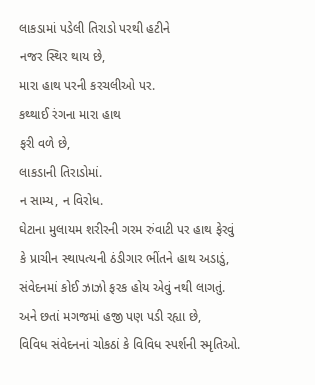લાકડામાં પડેલી તિરાડો પરથી હટીને
નજર સ્થિર થાય છે,
મારા હાથ પરની કરચલીઓ પર.
કથ્થાઈ રંગના મારા હાથ
ફરી વળે છે,
લાકડાની તિરાડોમાં.
ન સામ્ય, ન વિરોધ.
ઘેટાના મુલાયમ શરીરની ગરમ રુંવાટી પર હાથ ફેરવું
કે પ્રાચીન સ્થાપત્યની ઠંડીગાર ભીંતને હાથ અડાડું,
સંવેદનમાં કોઈ ઝાઝો ફરક હોય એવું નથી લાગતું.
અને છતાં મગજમાં હજી પણ પડી રહ્યા છે,
વિવિધ સંવેદનનાં ચોકઠાં કે વિવિધ સ્પર્શની સ્મૃતિઓ.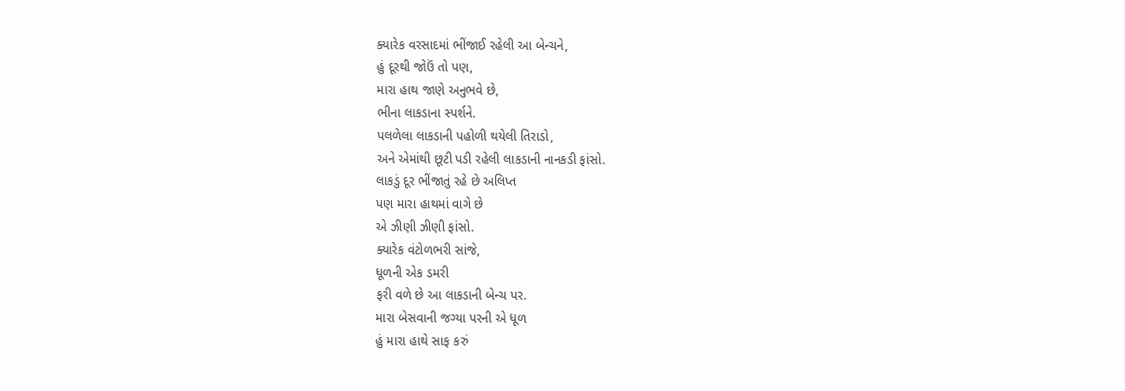ક્યારેક વરસાદમાં ભીંજાઈ રહેલી આ બેન્ચને,
હું દૂરથી જોઉં તો પણ,
મારા હાથ જાણે અનુભવે છે,
ભીના લાકડાના સ્પર્શને.
પલળેલા લાકડાની પહોળી થયેલી તિરાડો,
અને એમાંથી છૂટી પડી રહેલી લાકડાની નાનકડી ફાંસો.
લાકડું દૂર ભીંજાતું રહે છે અલિપ્ત
પણ મારા હાથમાં વાગે છે
એ ઝીણી ઝીણી ફાંસો.
ક્યારેક વંટોળભરી સાંજે,
ધૂળની એક ડમરી
ફરી વળે છે આ લાકડાની બેન્ચ પર.
મારા બેસવાની જગ્યા પરની એ ધૂળ
હું મારા હાથે સાફ કરું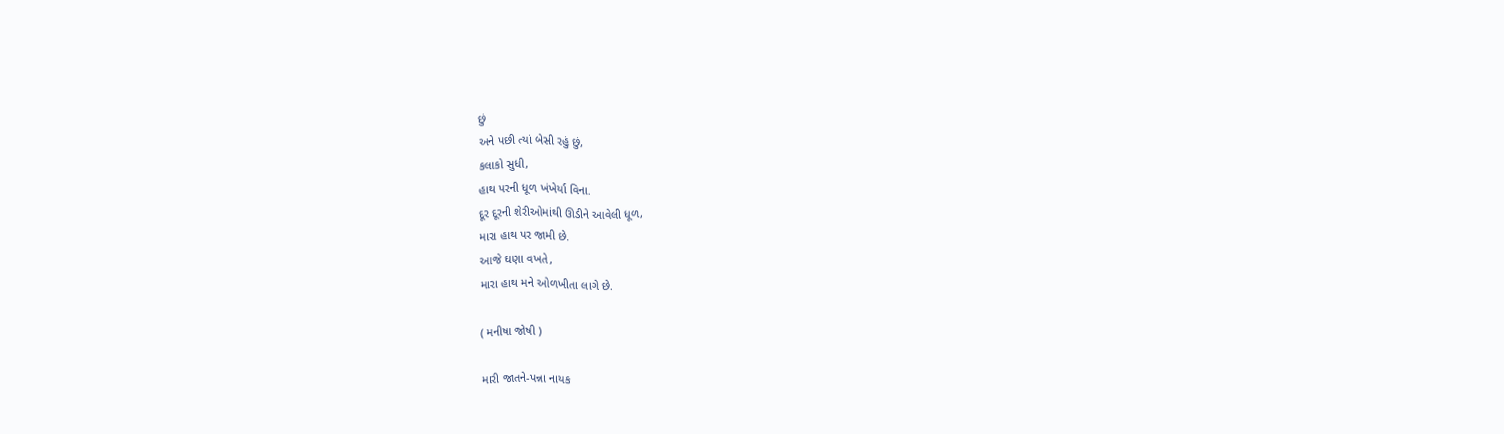છું
અને પછી ત્યાં બેસી રહું છું,
કલાકો સુધી,
હાથ પરની ધૂળ ખંખેર્યા વિના.
દૂર દૂરની શેરીઓમાંથી ઊડીને આવેલી ધૂળ,
મારા હાથ પર જામી છે.
આજે ઘણા વખતે,
મારા હાથ મને ઓળખીતા લાગે છે.

( મનીષા જોષી )

મારી જાતને-પન્ના નાયક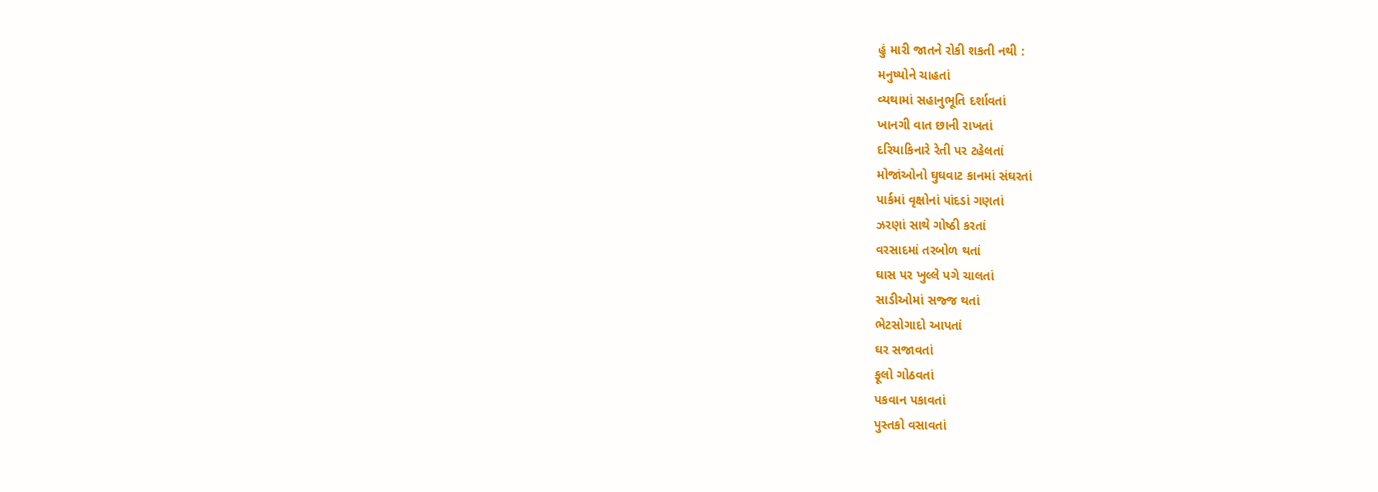હું મારી જાતને રોકી શકતી નથી :
મનુષ્યોને ચાહતાં
વ્યથામાં સહાનુભૂતિ દર્શાવતાં
ખાનગી વાત છાની રાખતાં
દરિયાકિનારે રેતી પર ટહેલતાં
મોજાંઓનો ઘુઘવાટ કાનમાં સંઘરતાં
પાર્કમાં વૃક્ષોનાં પાંદડાં ગણતાં
ઝરણાં સાથે ગોષ્ઠી કરતાં
વરસાદમાં તરબોળ થતાં
ઘાસ પર ખુલ્લે પગે ચાલતાં
સાડીઓમાં સજ્જ થતાં
ભેટસોગાદો આપતાં
ઘર સજાવતાં
ફૂલો ગોઠવતાં
પકવાન પકાવતાં
પુસ્તકો વસાવતાં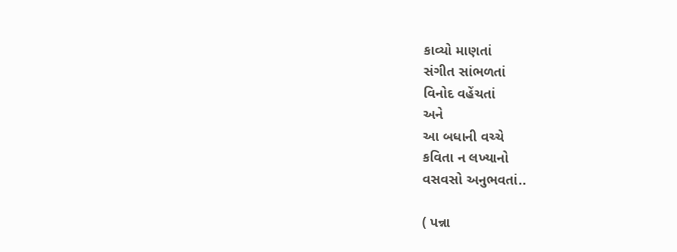કાવ્યો માણતાં
સંગીત સાંભળતાં
વિનોદ વહેંચતાં
અને
આ બધાની વચ્ચે
કવિતા ન લખ્યાનો
વસવસો અનુભવતાં..

( પન્ના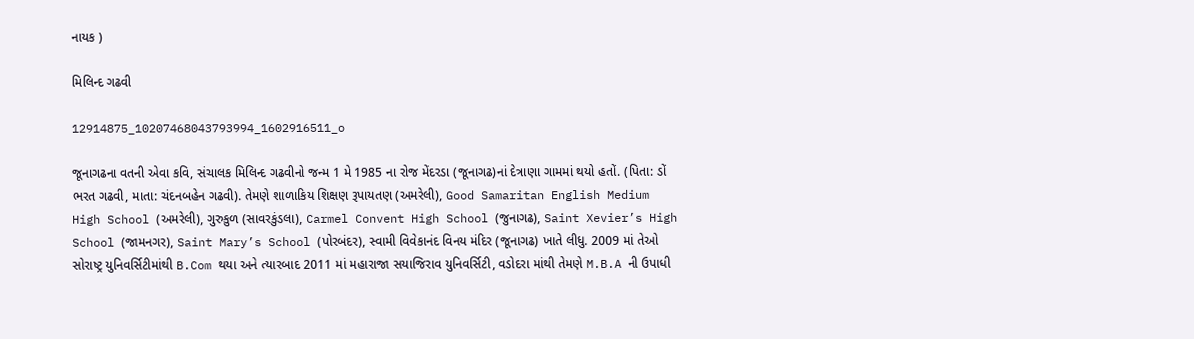નાયક )

મિલિન્દ ગઢવી

12914875_10207468043793994_1602916511_o

જૂનાગઢના વતની એવા કવિ, સંચાલક મિલિન્દ ગઢવીનો જન્મ 1 મે 1985 ના રોજ મેંદરડા (જૂનાગઢ)નાં દેત્રાણા ગામમાં થયો હતોં. (પિતા: ડોં ભરત ગઢવી, માતા: ચંદનબહેન ગઢવી). તેમણે શાળાકિય શિક્ષણ રૂપાયતણ (અમરેલી), Good Samaritan English Medium High School (અમરેલી), ગુરુકુળ (સાવરકુંડલા), Carmel Convent High School (જુનાગઢ), Saint Xevier’s High School (જામનગર), Saint Mary’s School (પોરબંદર), સ્વામી વિવેકાનંદ વિનય મંદિર (જૂનાગઢ) ખાતે લીધુ. 2009 માં તેઓ સોરાષ્ટ્ર યુનિવર્સિટીમાંથી B.Com થયા અને ત્યારબાદ 2011 માં મહારાજા સયાજિરાવ યુનિવર્સિટી, વડોદરા માંથી તેમણે M.B.A ની ઉપાધી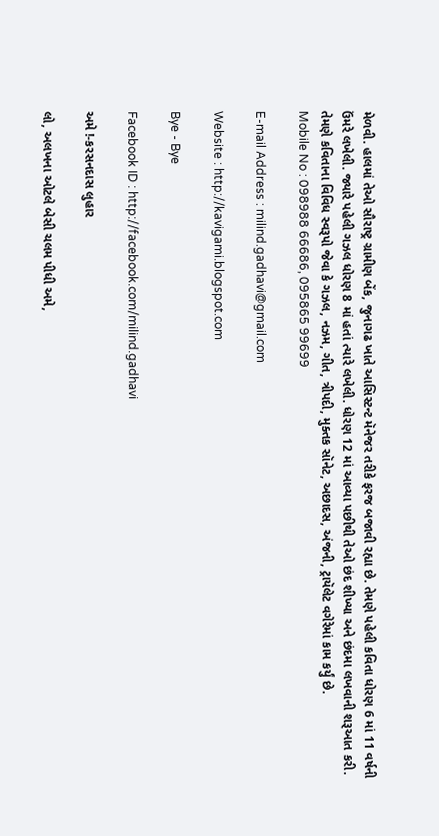મેળવી. હાલમાં તેઓ સૌરાષ્ટ્ર ગ્રામીણ બેંક, જુનાગઢ ખાતે આસિસ્ટન્ટ મૅનેજર તરીકે ફરજ બજાવી રહ્યા છે. તેમણે પહેલી કવિતા ધોરણ 6 માં 11 વર્ષની ઉંમરે લખેલી. જ્યારે પહેલી ગઝલ ધોરણ 8 માં હતાં ત્યારે લખેલી. ધોરણ 12 માં આવ્યા પછીથી તેઓ છંદ શીખ્યા અને છંદમા લખવાની શરૂઆત કરી. તેમણે કવિતાના વિવિધ સ્વરૂપો જેવા કે ગઝલ, નઝમ, ગીત, ત્રીપદી, મુક્તક સૉનેટ, અછાદસ, અંજની, ટ્રાયૅલેટ વગેરેમાં કામ કર્યું છે.
Mobile No : 098988 66686, 095865 99699

E-mail Address : milind.gadhavi@gmail.com

Website : http://kavigami.blogspot.com

Bye - Bye

Facebook ID : http://facebook.com/milind.gadhavi

અમે !-કરસનદાસ લુહાર

લો, અલખના ઓટલે બેસી ચલમ પીધી અમે,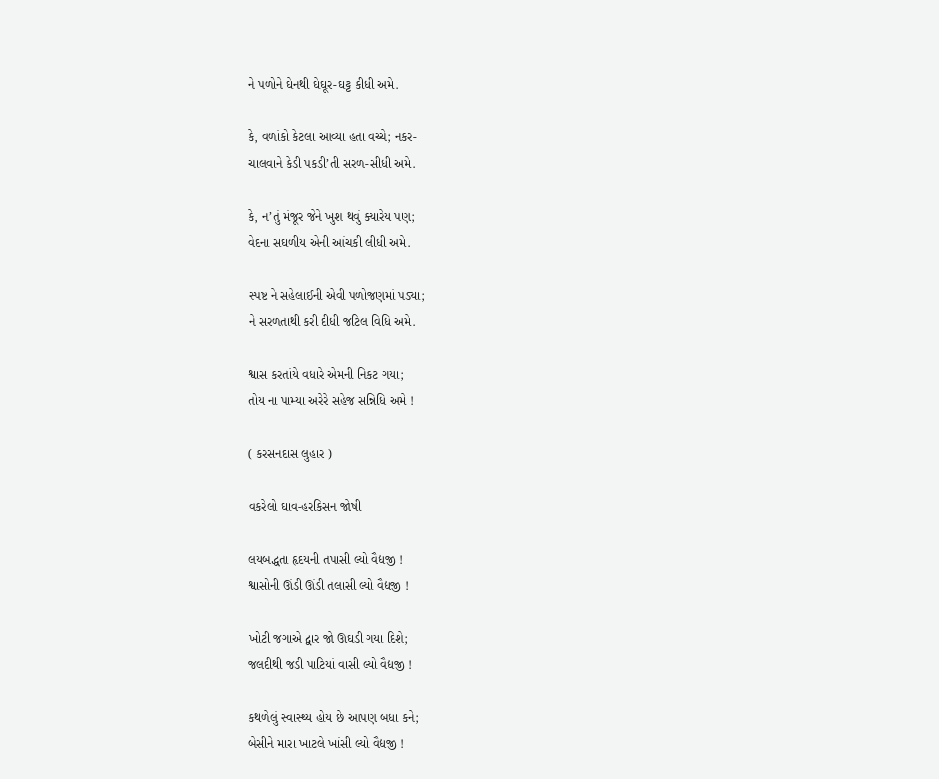ને પળોને ઘેનથી ઘેઘૂર-ઘટ્ટ કીધી અમે.

કે, વળાંકો કેટલા આવ્યા હતા વચ્ચે; નકર-
ચાલવાને કેડી પકડી’તી સરળ-સીધી અમે.

કે, ન’તું મંજૂર જેને ખુશ થવું ક્યારેય પણ;
વેદના સઘળીય એની આંચકી લીધી અમે.

સ્પષ્ટ ને સહેલાઈની એવી પળોજણમાં પડ્યા;
ને સરળતાથી કરી દીધી જટિલ વિધિ અમે.

શ્વાસ કરતાંયે વધારે એમની નિકટ ગયા;
તોય ના પામ્યા અરેરે સહેજ સન્નિધિ અમે !

( કરસનદાસ લુહાર )

વકરેલો ઘાવ-હરકિસન જોષી

લયબદ્ધતા હૃદયની તપાસી લ્યો વૈદ્યજી !
શ્વાસોની ઊંડી ઊંડી તલાસી લ્યો વૈદ્યજી !

ખોટી જગાએ દ્વાર જો ઊઘડી ગયા દિશે;
જલદીથી જડી પાટિયાં વાસી લ્યો વૈદ્યજી !

કથળેલું સ્વાસ્થ્ય હોય છે આપણ બધા કને;
બેસીને મારા ખાટલે ખાંસી લ્યો વૈદ્યજી !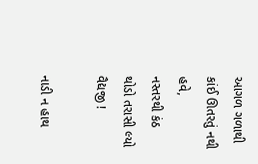આગળ ગળાથી કાંઈ ઊતરતું નથી હવે,
નસ્તરથી કંઠ થોડો તરાસી લ્યો વૈદ્યજી !

નાડી ન હાથ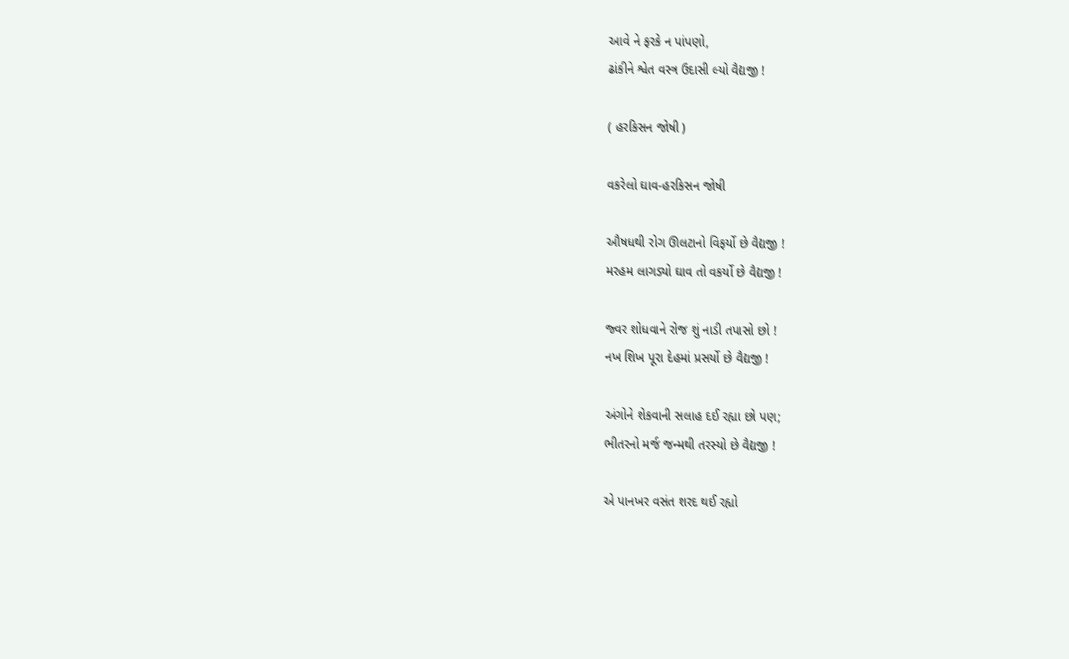આવે ને ફરકે ન પાંપણો,
ઢાંકીને શ્વેત વસ્ત્ર ઉદાસી લ્યો વૈદ્યજી !

( હરકિસન જોષી )

વકરેલો ઘાવ-હરકિસન જોષી

ઔષધથી રોગ ઊલટાનો વિફર્યો છે વૈદ્યજી !
મરહમ લાગડ્યો ઘાવ તો વકર્યો છે વૈદ્યજી !

જ્વર શોધવાને રોજ શું નાડી તપાસો છો !
નખ શિખ પૂરા દેહમાં પ્રસર્યો છે વૈદ્યજી !

અંગોને શેકવાની સલાહ દઈ રહ્યા છો પણ;
ભીતરનો મર્જ જન્મથી તરસ્યો છે વૈદ્યજી !

એ પાનખર વસંત શરદ થઈ રહ્યો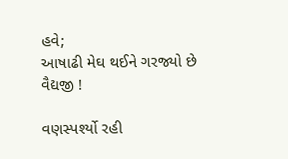હવે;
આષાઢી મેઘ થઈને ગરજ્યો છે વૈદ્યજી !

વણસ્પર્શ્યો રહી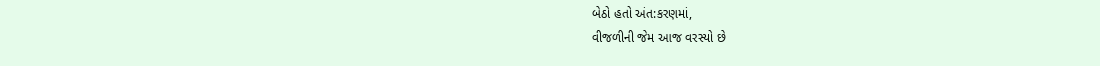બેઠો હતો અંત:કરણમાં,
વીજળીની જેમ આજ વરસ્યો છે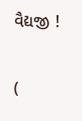વૈદ્યજી !

(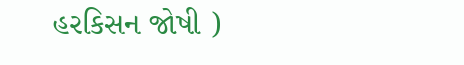હરકિસન જોષી )